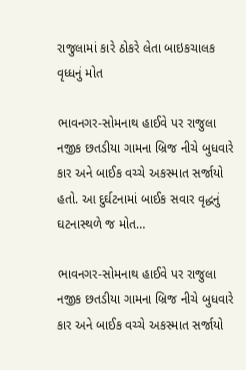રાજુલામાં કારે ઠોકરે લેતા બાઇકચાલક વૃધ્ધનું મોત

ભાવનગર-સોમનાથ હાઈવે પર રાજુલા નજીક છતડીયા ગામના બ્રિજ નીચે બુધવારે કાર અને બાઈક વચ્ચે અકસ્માત સર્જાયો હતો. આ દુર્ઘટનામાં બાઈક સવાર વૃદ્ધનું ઘટનાસ્થળે જ મોત…

ભાવનગર-સોમનાથ હાઈવે પર રાજુલા નજીક છતડીયા ગામના બ્રિજ નીચે બુધવારે કાર અને બાઈક વચ્ચે અકસ્માત સર્જાયો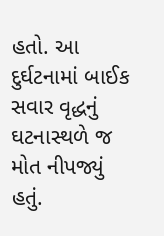હતો. આ દુર્ઘટનામાં બાઈક સવાર વૃદ્ધનું ઘટનાસ્થળે જ મોત નીપજ્યું હતું.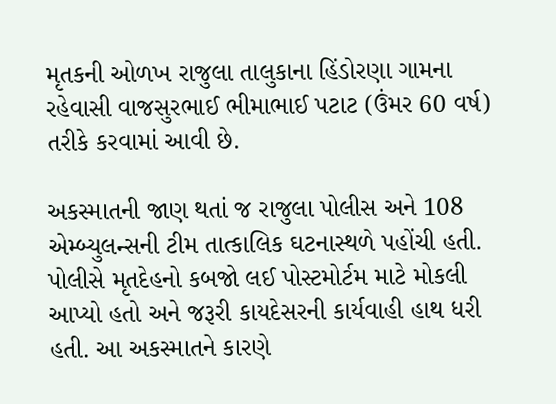મૃતકની ઓળખ રાજુલા તાલુકાના હિંડોરણા ગામના રહેવાસી વાજસુરભાઈ ભીમાભાઈ પટાટ (ઉંમર 60 વર્ષ) તરીકે કરવામાં આવી છે.

અકસ્માતની જાણ થતાં જ રાજુલા પોલીસ અને 108 એમ્બ્યુલન્સની ટીમ તાત્કાલિક ઘટનાસ્થળે પહોંચી હતી. પોલીસે મૃતદેહનો કબજો લઈ પોસ્ટમોર્ટમ માટે મોકલી આપ્યો હતો અને જરૂરી કાયદેસરની કાર્યવાહી હાથ ધરી હતી. આ અકસ્માતને કારણે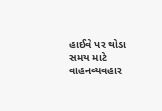હાઈવે પર થોડા સમય માટે વાહનવ્યવહાર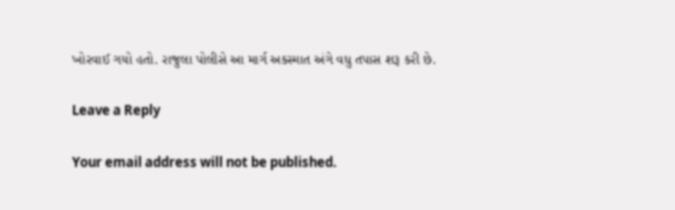ખોરવાઈ ગયો હતો. રાજુલા પોલીસે આ માર્ગ અકસ્માત અંગે વધુ તપાસ શરૂ કરી છે.

Leave a Reply

Your email address will not be published.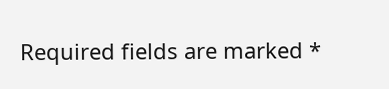Required fields are marked *